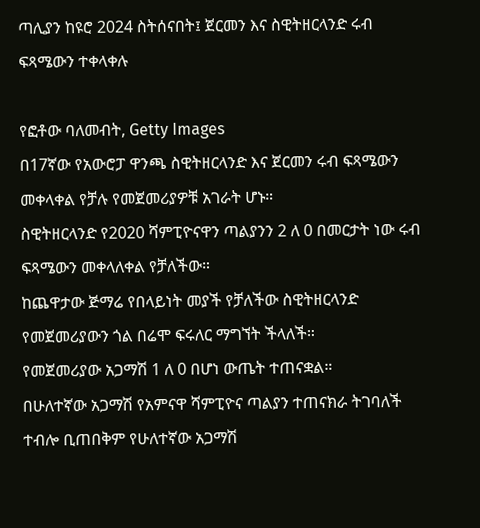ጣሊያን ከዩሮ 2024 ስትሰናበት፤ ጀርመን እና ስዊትዘርላንድ ሩብ ፍጻሜውን ተቀላቀሉ

የፎቶው ባለመብት, Getty Images
በ17ኛው የአውሮፓ ዋንጫ ስዊትዘርላንድ እና ጀርመን ሩብ ፍጻሜውን መቀላቀል የቻሉ የመጀመሪያዎቹ አገራት ሆኑ።
ስዊትዘርላንድ የ2020 ሻምፒዮናዋን ጣልያንን 2 ለ 0 በመርታት ነው ሩብ ፍጻሜውን መቀላለቀል የቻለችው።
ከጨዋታው ጅማሬ የበላይነት መያች የቻለችው ስዊትዘርላንድ የመጀመሪያውን ጎል በሬሞ ፍሩለር ማግኘት ችላለች።
የመጀመሪያው አጋማሽ 1 ለ 0 በሆነ ውጤት ተጠናቋል።
በሁለተኛው አጋማሽ የአምናዋ ሻምፒዮና ጣልያን ተጠናክራ ትገባለች ተብሎ ቢጠበቅም የሁለተኛው አጋማሽ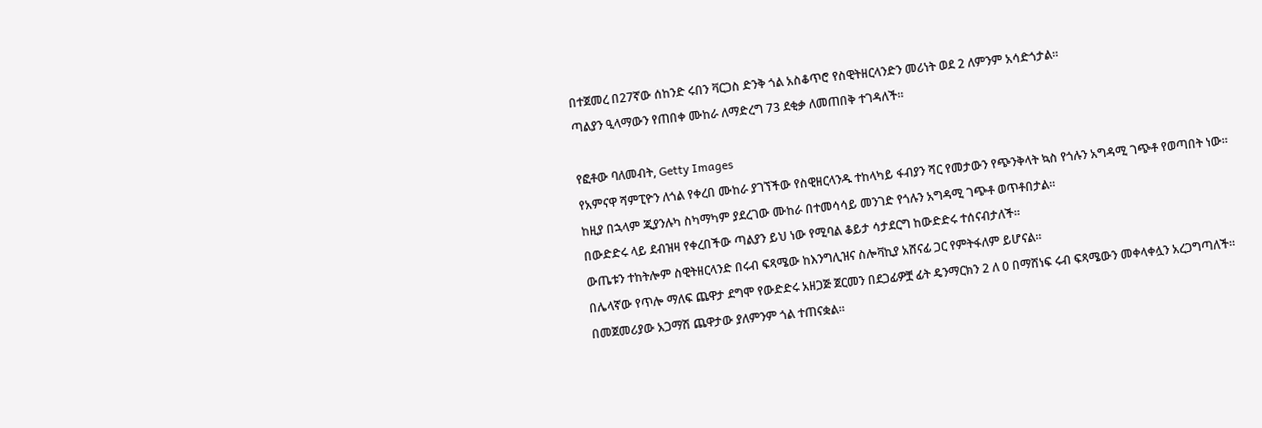በተጀመረ በ27ኛው ሰከንድ ሩበን ቫርጋስ ድንቅ ጎል አስቆጥሮ የስዊትዘርላንድን መሪነት ወደ 2 ለምንም አሳድጎታል።
ጣልያን ዒላማውን የጠበቀ ሙከራ ለማድረግ 73 ደቂቃ ለመጠበቅ ተገዳለች።

የፎቶው ባለመብት, Getty Images
የአምናዋ ሻምፒዮን ለጎል የቀረበ ሙከራ ያገኘችው የስዊዘርላንዱ ተከላካይ ፋብያን ሻር የመታውን የጭንቅላት ኳስ የጎሉን አግዳሚ ገጭቶ የወጣበት ነው።
ከዚያ በኋላም ጂያንሉካ ስካማካም ያደረገው ሙከራ በተመሳሳይ መንገድ የጎሉን አግዳሚ ገጭቶ ወጥቶበታል።
በውድድሩ ላይ ደብዝዛ የቀረበችው ጣልያን ይህ ነው የሚባል ቆይታ ሳታደርግ ከውድድሩ ተሰናብታለች።
ውጤቱን ተከትሎም ስዊትዘርላንድ በሩብ ፍጻሜው ከእንግሊዝና ስሎቫኪያ አሸናፊ ጋር የምትፋለም ይሆናል፡፡
በሌላኛው የጥሎ ማለፍ ጨዋታ ደግሞ የውድድሩ አዘጋጅ ጀርመን በደጋፊዎቿ ፊት ዴንማርክን 2 ለ 0 በማሸነፍ ሩብ ፍጻሜውን መቀላቀሏን አረጋግጣለች።
በመጀመሪያው አጋማሽ ጨዋታው ያለምንም ጎል ተጠናቋል።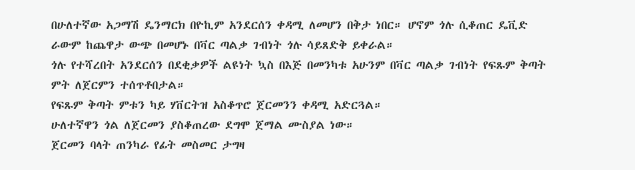በሁለተኛው አጋማሽ ዴንማርክ በዮኪም አንደርሰን ቀዳሚ ለመሆን በቅታ ነበር። ሆኖም ጎሉ ሲቆጠር ዴቪድ ራውም ከጨዋታ ውጭ በመሆኑ በቫር ጣልቃ ገብነት ጎሉ ሳይጸድቅ ይቀራል።
ጎሉ የተሻረበት አንደርሰን በደቂቃዎች ልዩነት ኳስ በእጅ በመንካቱ አሁንም በቫር ጣልቃ ገብነት የፍጹም ቅጣት ምት ለጀርምን ተሰጥቶበታል።
የፍጹም ቅጣት ምቱን ካይ ሃቨርትዝ አስቆጥሮ ጀርመንን ቀዳሚ አድርጓል።
ሁለተኛዋን ጎል ለጀርመን ያስቆጠረው ደግሞ ጀማል ሙስያል ነው።
ጀርመን ባላት ጠንካራ የፊት መስመር ታግዛ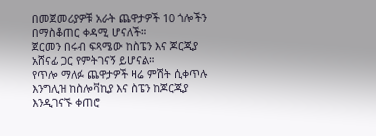በመጀመሪያዎቹ አራት ጨዋታዎች 10 ጎሎችን በማስቆጠር ቀዳሚ ሆናለች።
ጀርመን በሩብ ፍጻሜው ከስፔን እና ጆርጂያ አሸናፊ ጋር የምትገናኝ ይሆናል።
የጥሎ ማለፉ ጨዋታዎች ዛሬ ምሽት ሲቀጥሉ እንግሊዝ ከስሎቫኪያ እና ስፔን ከጆርጂያ እንዲገናኙ ቀጠሮ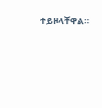ተይዞላቸዋል።